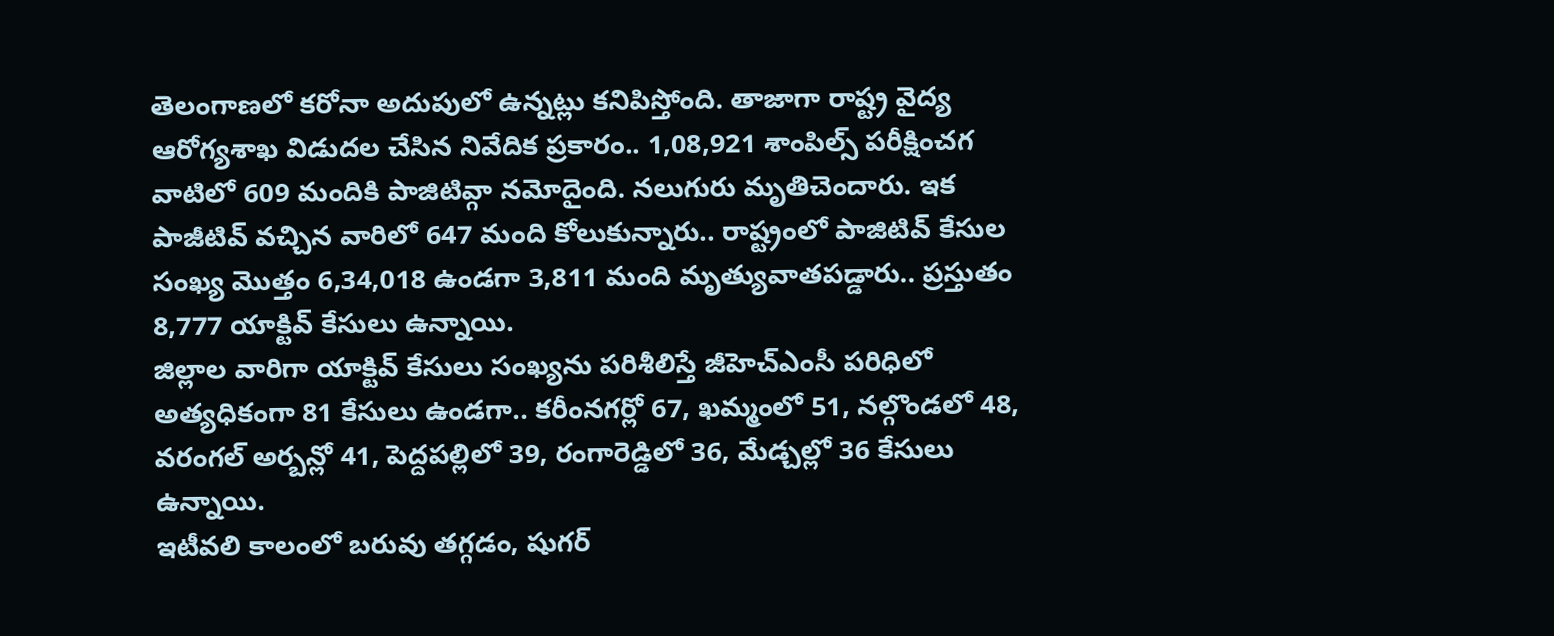తెలంగాణలో కరోనా అదుపులో ఉన్నట్లు కనిపిస్తోంది. తాజాగా రాష్ట్ర వైద్య ఆరోగ్యశాఖ విడుదల చేసిన నివేదిక ప్రకారం.. 1,08,921 శాంపిల్స్ పరీక్షించగ వాటిలో 609 మందికి పాజిటివ్గా నమోదైంది. నలుగురు మృతిచెందారు. ఇక పాజీటివ్ వచ్చిన వారిలో 647 మంది కోలుకున్నారు.. రాష్ట్రంలో పాజిటివ్ కేసుల సంఖ్య మెుత్తం 6,34,018 ఉండగా 3,811 మంది మృత్యువాతపడ్డారు.. ప్రస్తుతం 8,777 యాక్టివ్ కేసులు ఉన్నాయి.
జిల్లాల వారిగా యాక్టివ్ కేసులు సంఖ్యను పరిశీలిస్తే జీహెచ్ఎంసీ పరిధిలో అత్యధికంగా 81 కేసులు ఉండగా.. కరీంనగర్లో 67, ఖమ్మంలో 51, నల్గొండలో 48, వరంగల్ అర్బన్లో 41, పెద్దపల్లిలో 39, రంగారెడ్డిలో 36, మేడ్చల్లో 36 కేసులు ఉన్నాయి.
ఇటీవలి కాలంలో బరువు తగ్గడం, షుగర్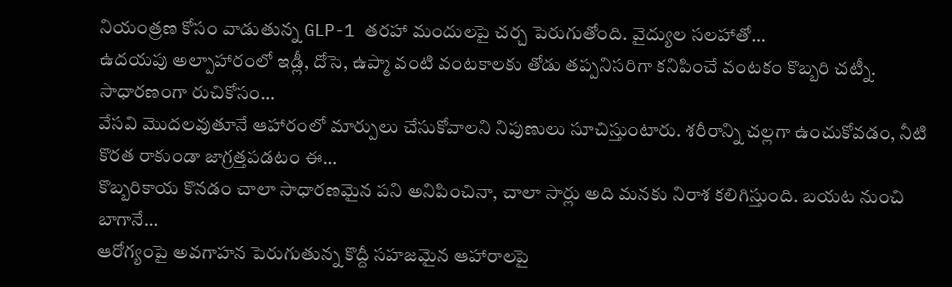నియంత్రణ కోసం వాడుతున్న GLP-1 తరహా మందులపై చర్చ పెరుగుతోంది. వైద్యుల సలహాతో…
ఉదయపు అల్పాహారంలో ఇడ్లీ, దోసె, ఉప్మా వంటి వంటకాలకు తోడు తప్పనిసరిగా కనిపించే వంటకం కొబ్బరి చట్నీ. సాధారణంగా రుచికోసం…
వేసవి మొదలవుతూనే ఆహారంలో మార్పులు చేసుకోవాలని నిపుణులు సూచిస్తుంటారు. శరీరాన్ని చల్లగా ఉంచుకోవడం, నీటి కొరత రాకుండా జాగ్రత్తపడటం ఈ…
కొబ్బరికాయ కొనడం చాలా సాధారణమైన పని అనిపించినా, చాలా సార్లు అది మనకు నిరాశ కలిగిస్తుంది. బయట నుంచి బాగానే…
ఆరోగ్యంపై అవగాహన పెరుగుతున్న కొద్దీ సహజమైన ఆహారాలపై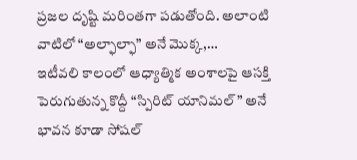ప్రజల దృష్టి మరింతగా పడుతోంది. అలాంటి వాటిలో “అల్ఫాల్ఫా” అనే మొక్క,…
ఇటీవలి కాలంలో ఆధ్యాత్మిక అంశాలపై ఆసక్తి పెరుగుతున్న కొద్దీ “స్పిరిట్ యానిమల్” అనే భావన కూడా సోషల్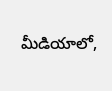మీడియాలో,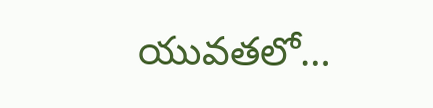యువతలో…